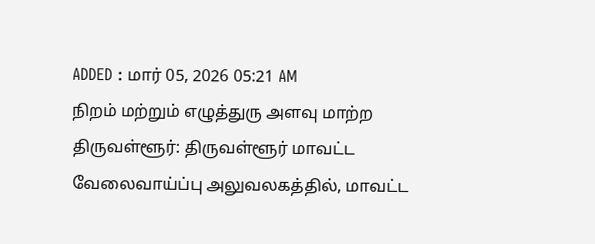ADDED : மார் 05, 2026 05:21 AM
நிறம் மற்றும் எழுத்துரு அளவு மாற்ற
திருவள்ளூர்: திருவள்ளூர் மாவட்ட வேலைவாய்ப்பு அலுவலகத்தில், மாவட்ட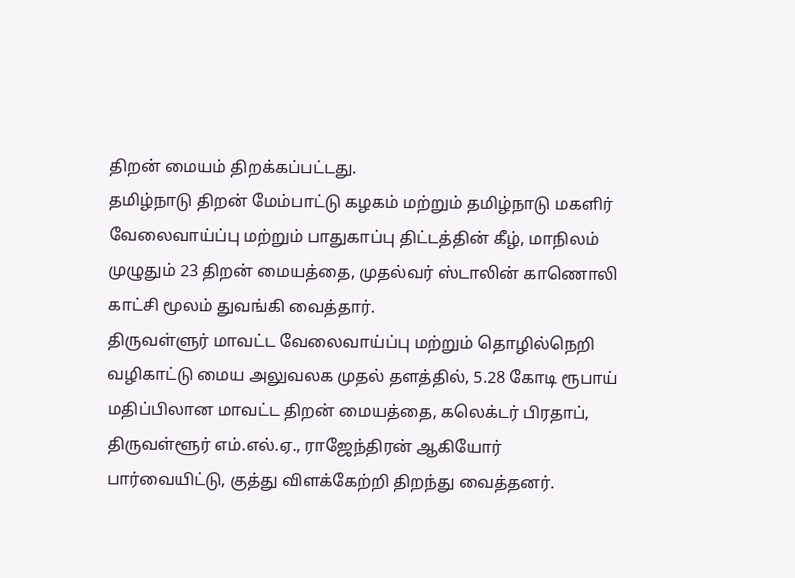திறன் மையம் திறக்கப்பட்டது.
தமிழ்நாடு திறன் மேம்பாட்டு கழகம் மற்றும் தமிழ்நாடு மகளிர் வேலைவாய்ப்பு மற்றும் பாதுகாப்பு திட்டத்தின் கீழ், மாநிலம் முழுதும் 23 திறன் மையத்தை, முதல்வர் ஸ்டாலின் காணொலி காட்சி மூலம் துவங்கி வைத்தார்.
திருவள்ளுர் மாவட்ட வேலைவாய்ப்பு மற்றும் தொழில்நெறி வழிகாட்டு மைய அலுவலக முதல் தளத்தில், 5.28 கோடி ரூபாய் மதிப்பிலான மாவட்ட திறன் மையத்தை, கலெக்டர் பிரதாப், திருவள்ளூர் எம்.எல்.ஏ., ராஜேந்திரன் ஆகியோர் பார்வையிட்டு, குத்து விளக்கேற்றி திறந்து வைத்தனர்.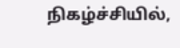நிகழ்ச்சியில்,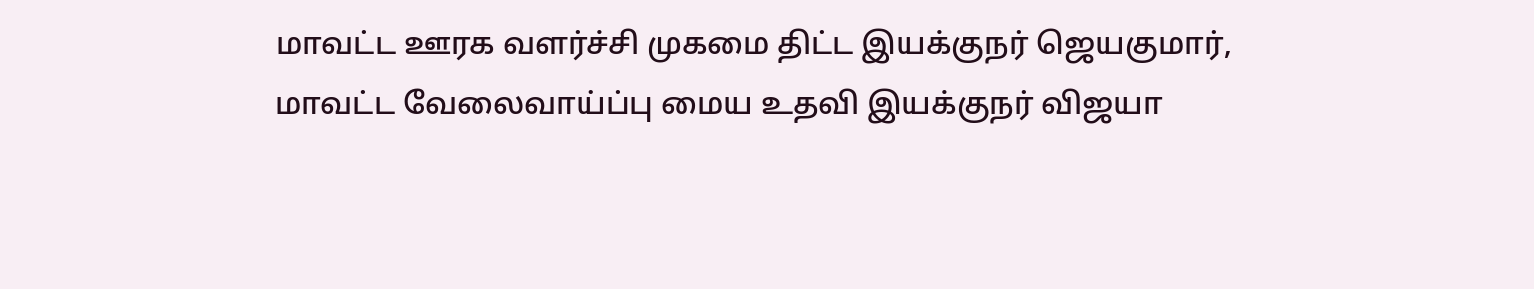மாவட்ட ஊரக வளர்ச்சி முகமை திட்ட இயக்குநர் ஜெயகுமார், மாவட்ட வேலைவாய்ப்பு மைய உதவி இயக்குநர் விஜயா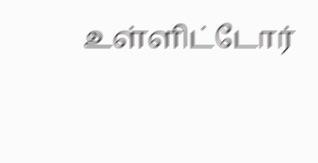உள்ளிட்டோர்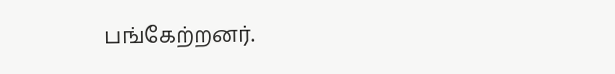பங்கேற்றனர்.